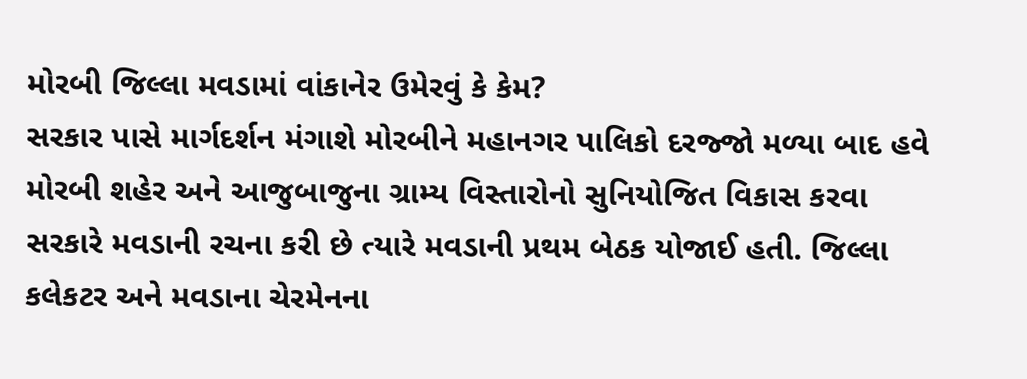મોરબી જિલ્લા મવડામાં વાંકાનેર ઉમેરવું કે કેમ?
સરકાર પાસે માર્ગદર્શન મંગાશે મોરબીને મહાનગર પાલિકો દરજ્જો મળ્યા બાદ હવે મોરબી શહેર અને આજુબાજુના ગ્રામ્ય વિસ્તારોનો સુનિયોજિત વિકાસ કરવા સરકારે મવડાની રચના કરી છે ત્યારે મવડાની પ્રથમ બેઠક યોજાઈ હતી. જિલ્લા કલેકટર અને મવડાના ચેરમેનના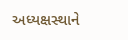અધ્યક્ષસ્થાને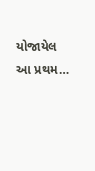યોજાયેલ આ પ્રથમ…